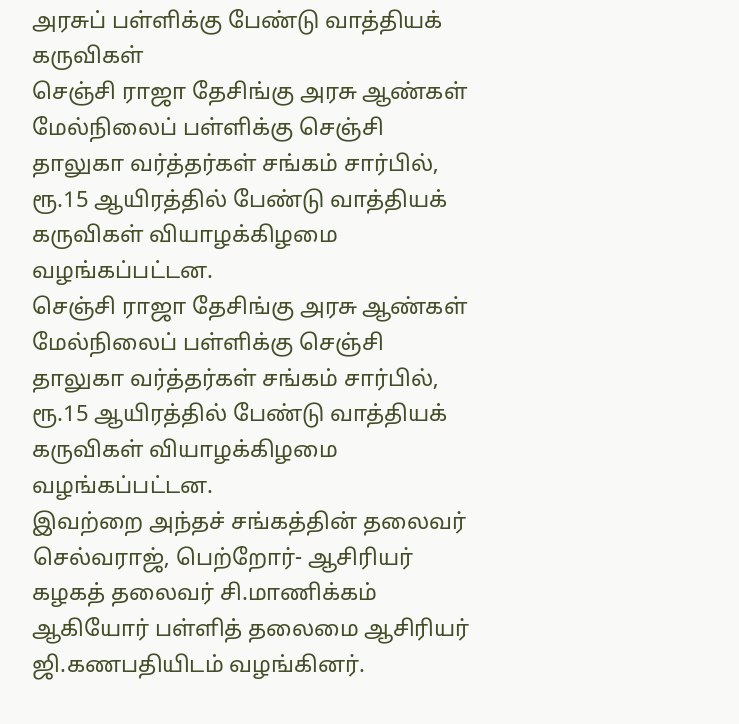அரசுப் பள்ளிக்கு பேண்டு வாத்தியக் கருவிகள்
செஞ்சி ராஜா தேசிங்கு அரசு ஆண்கள் மேல்நிலைப் பள்ளிக்கு செஞ்சி தாலுகா வர்த்தர்கள் சங்கம் சார்பில், ரூ.15 ஆயிரத்தில் பேண்டு வாத்தியக் கருவிகள் வியாழக்கிழமை வழங்கப்பட்டன.
செஞ்சி ராஜா தேசிங்கு அரசு ஆண்கள் மேல்நிலைப் பள்ளிக்கு செஞ்சி தாலுகா வர்த்தர்கள் சங்கம் சார்பில், ரூ.15 ஆயிரத்தில் பேண்டு வாத்தியக் கருவிகள் வியாழக்கிழமை வழங்கப்பட்டன.
இவற்றை அந்தச் சங்கத்தின் தலைவர் செல்வராஜ், பெற்றோர்- ஆசிரியர் கழகத் தலைவர் சி.மாணிக்கம் ஆகியோர் பள்ளித் தலைமை ஆசிரியர் ஜி.கணபதியிடம் வழங்கினர்.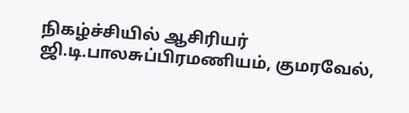நிகழ்ச்சியில் ஆசிரியர் ஜி.டி.பாலசுப்பிரமணியம், குமரவேல்,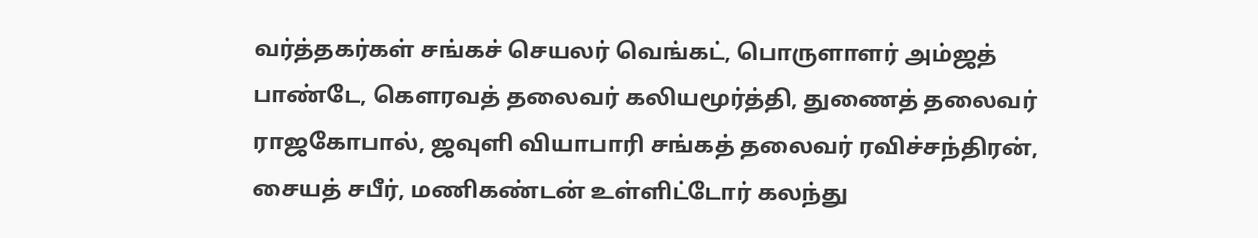வர்த்தகர்கள் சங்கச் செயலர் வெங்கட், பொருளாளர் அம்ஜத் பாண்டே, கெளரவத் தலைவர் கலியமூர்த்தி, துணைத் தலைவர் ராஜகோபால், ஜவுளி வியாபாரி சங்கத் தலைவர் ரவிச்சந்திரன், சையத் சபீர், மணிகண்டன் உள்ளிட்டோர் கலந்து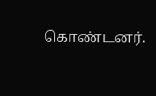கொண்டனர்.